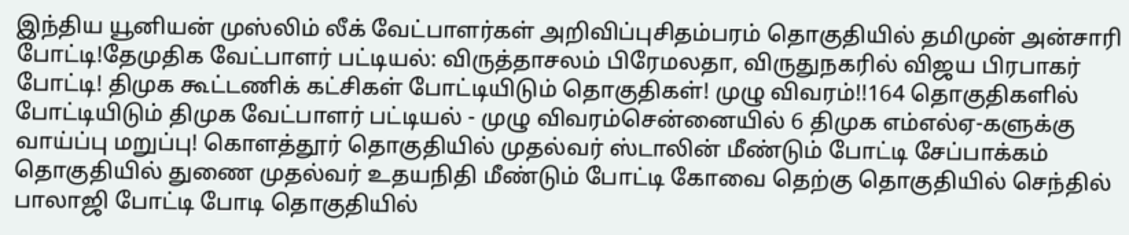இந்திய யூனியன் முஸ்லிம் லீக் வேட்பாளர்கள் அறிவிப்புசிதம்பரம் தொகுதியில் தமிமுன் அன்சாரி போட்டி!தேமுதிக வேட்பாளர் பட்டியல்: விருத்தாசலம் பிரேமலதா, விருதுநகரில் விஜய பிரபாகர் போட்டி! திமுக கூட்டணிக் கட்சிகள் போட்டியிடும் தொகுதிகள்! முழு விவரம்!!164 தொகுதிகளில் போட்டியிடும் திமுக வேட்பாளர் பட்டியல் - முழு விவரம்சென்னையில் 6 திமுக எம்எல்ஏ-களுக்கு வாய்ப்பு மறுப்பு! கொளத்தூர் தொகுதியில் முதல்வர் ஸ்டாலின் மீண்டும் போட்டி சேப்பாக்கம் தொகுதியில் துணை முதல்வர் உதயநிதி மீண்டும் போட்டி கோவை தெற்கு தொகுதியில் செந்தில் பாலாஜி போட்டி போடி தொகுதியில்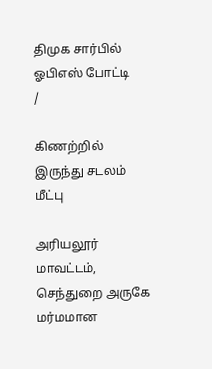திமுக சார்பில் ஓபிஎஸ் போட்டி
/

கிணற்றில் இருந்து சடலம் மீட்பு

அரியலூர் மாவட்டம், செந்துறை அருகே மர்மமான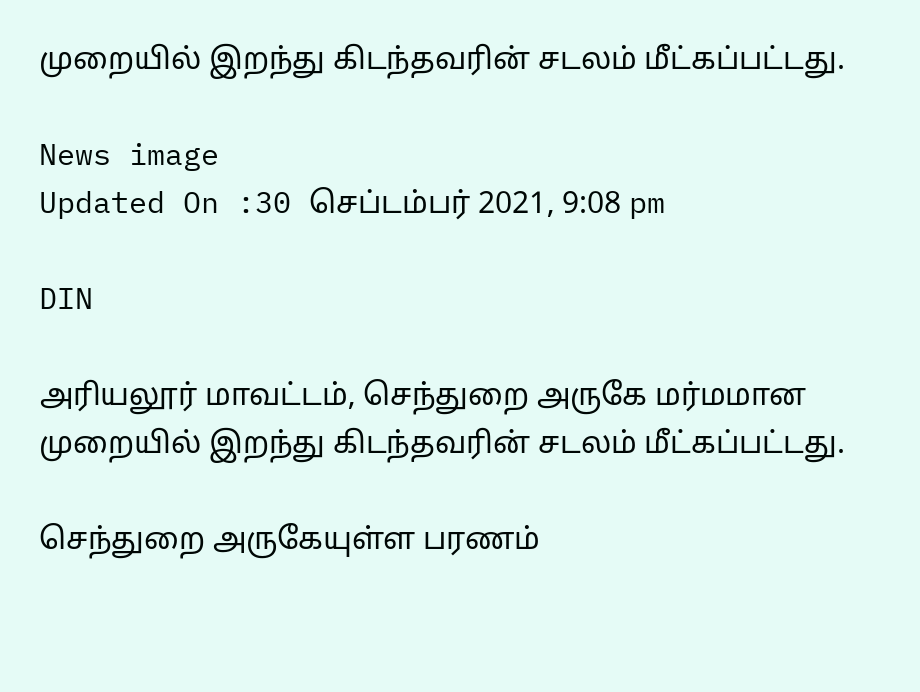முறையில் இறந்து கிடந்தவரின் சடலம் மீட்கப்பட்டது.

News image
Updated On :30 செப்டம்பர் 2021, 9:08 pm

DIN

அரியலூர் மாவட்டம், செந்துறை அருகே மர்மமான முறையில் இறந்து கிடந்தவரின் சடலம் மீட்கப்பட்டது.

செந்துறை அருகேயுள்ள பரணம்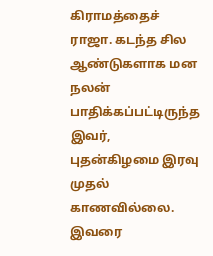கிராமத்தைச் ராஜா. கடந்த சில ஆண்டுகளாக மன நலன் பாதிக்கப்பட்டிருந்த இவர், புதன்கிழமை இரவு முதல் காணவில்லை. இவரை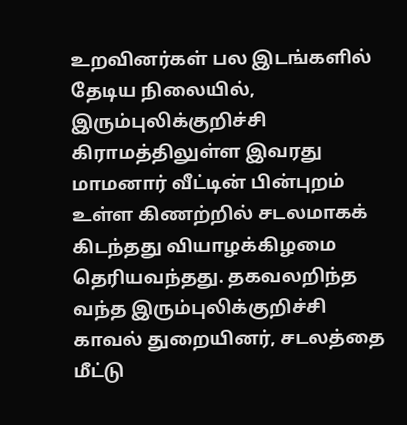உறவினர்கள் பல இடங்களில் தேடிய நிலையில், இரும்புலிக்குறிச்சி கிராமத்திலுள்ள இவரது மாமனார் வீட்டின் பின்புறம் உள்ள கிணற்றில் சடலமாகக் கிடந்தது வியாழக்கிழமை தெரியவந்தது. தகவலறிந்த வந்த இரும்புலிக்குறிச்சி காவல் துறையினர், சடலத்தை மீட்டு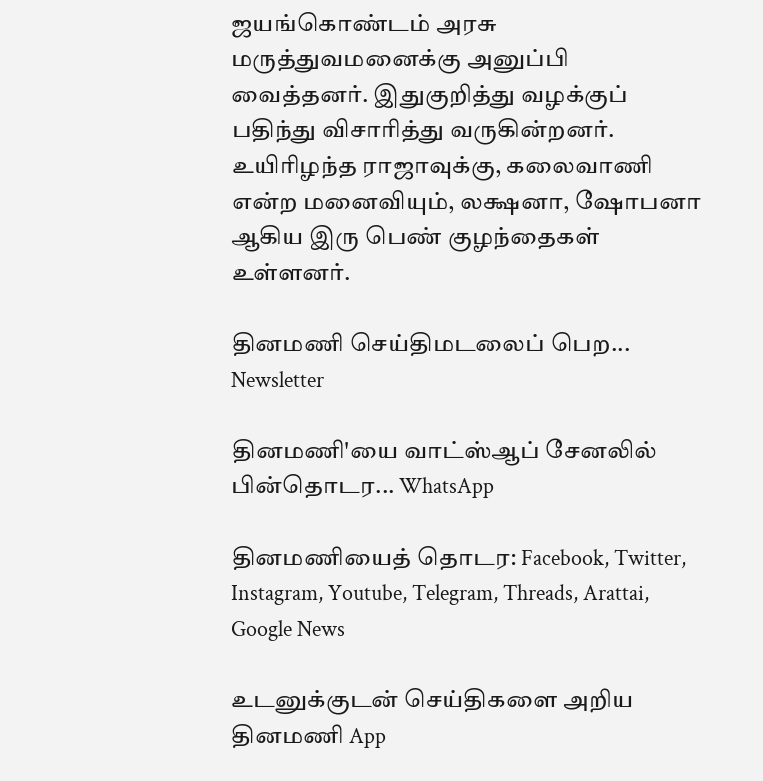ஜயங்கொண்டம் அரசு மருத்துவமனைக்கு அனுப்பி வைத்தனர். இதுகுறித்து வழக்குப் பதிந்து விசாரித்து வருகின்றனர். உயிரிழந்த ராஜாவுக்கு, கலைவாணி என்ற மனைவியும், லக்ஷனா, ஷோபனா ஆகிய இரு பெண் குழந்தைகள் உள்ளனர்.

தினமணி செய்திமடலைப் பெற... Newsletter

தினமணி'யை வாட்ஸ்ஆப் சேனலில் பின்தொடர... WhatsApp

தினமணியைத் தொடர: Facebook, Twitter, Instagram, Youtube, Telegram, Threads, Arattai, Google News

உடனுக்குடன் செய்திகளை அறிய தினமணி App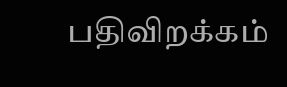பதிவிறக்கம்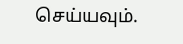செய்யவும்.